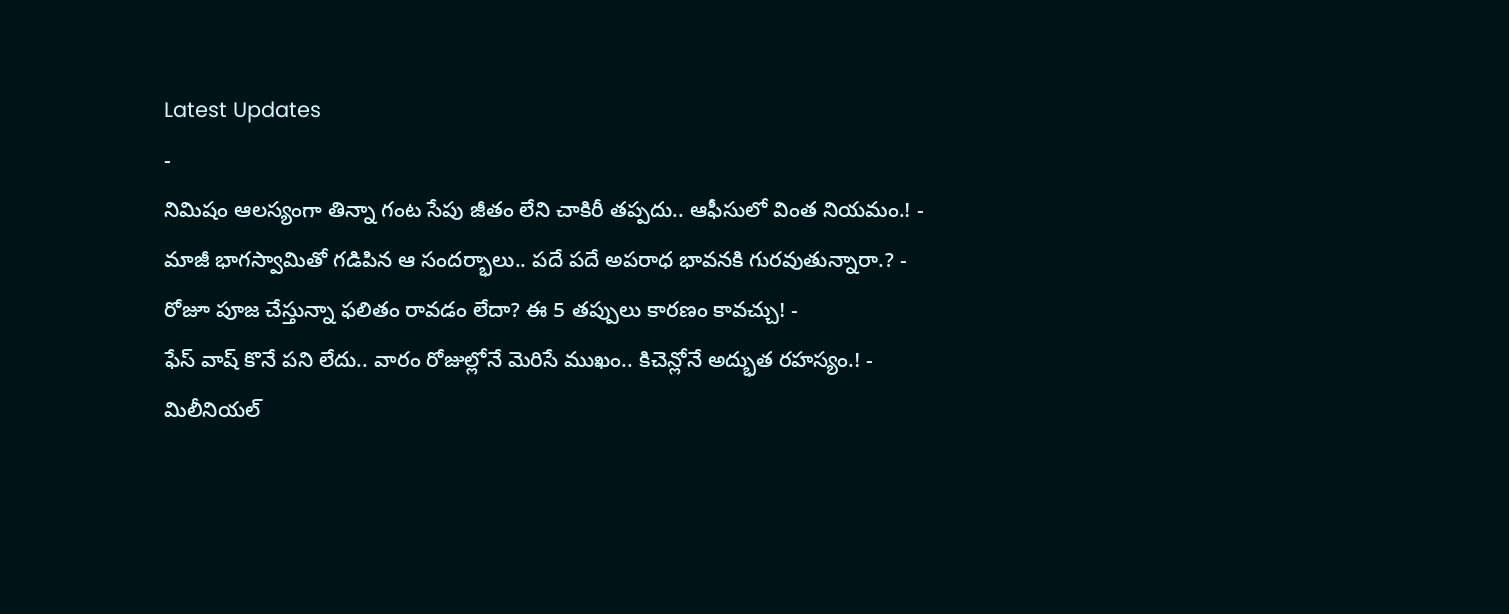Latest Updates
-
నిమిషం ఆలస్యంగా తిన్నా గంట సేపు జీతం లేని చాకిరీ తప్పదు.. ఆఫీసులో వింత నియమం.! -
మాజీ భాగస్వామితో గడిపిన ఆ సందర్భాలు.. పదే పదే అపరాధ భావనకి గురవుతున్నారా.? -
రోజూ పూజ చేస్తున్నా ఫలితం రావడం లేదా? ఈ 5 తప్పులు కారణం కావచ్చు! -
ఫేస్ వాష్ కొనే పని లేదు.. వారం రోజుల్లోనే మెరిసే ముఖం.. కిచెన్లోనే అద్భుత రహస్యం.! -
మిలీనియల్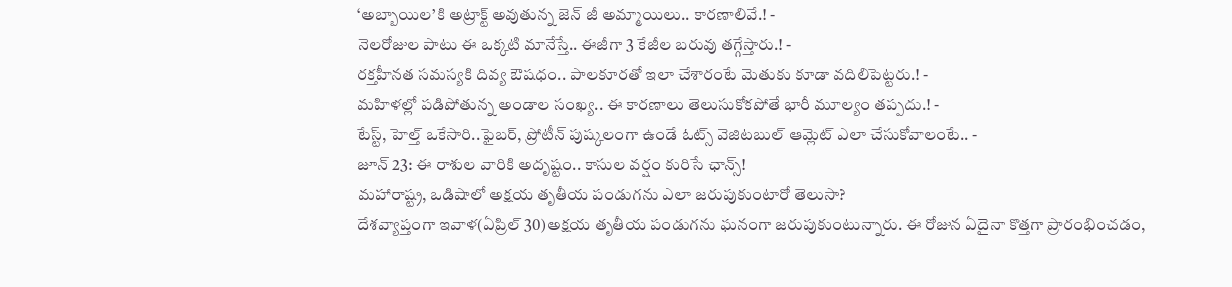‘అబ్బాయిల’కి అట్రాక్ట్ అవుతున్న జెన్ జీ అమ్మాయిలు.. కారణాలివే.! -
నెలరోజుల పాటు ఈ ఒక్కటి మానేస్తే.. ఈజీగా 3 కేజీల బరువు తగ్గేస్తారు.! -
రక్తహీనత సమస్యకి దివ్య ఔషధం.. పాలకూరతో ఇలా చేశారంటే మెతుకు కూడా వదిలిపెట్టరు.! -
మహిళల్లో పడిపోతున్న అండాల సంఖ్య.. ఈ కారణాలు తెలుసుకోకపోతే భారీ మూల్యం తప్పదు.! -
టేస్ట్, హెల్త్ ఒకేసారి..ఫైబర్, ప్రోటీన్ పుష్కలంగా ఉండే ఓట్స్ వెజిటబుల్ ఆమ్లెట్ ఎలా చేసుకోవాలంటే.. -
జూన్ 23: ఈ రాశుల వారికి అదృష్టం.. కాసుల వర్షం కురిసే ఛాన్స్!
మహారాష్ట్ర, ఒడిషాలో అక్షయ తృతీయ పండుగను ఎలా జరుపుకుంటారో తెలుసా?
దేశవ్యాప్తంగా ఇవాళ(ఏప్రిల్ 30)అక్షయ తృతీయ పండుగను ఘనంగా జరుపుకుంటున్నారు. ఈ రోజున ఏదైనా కొత్తగా ప్రారంభించడం,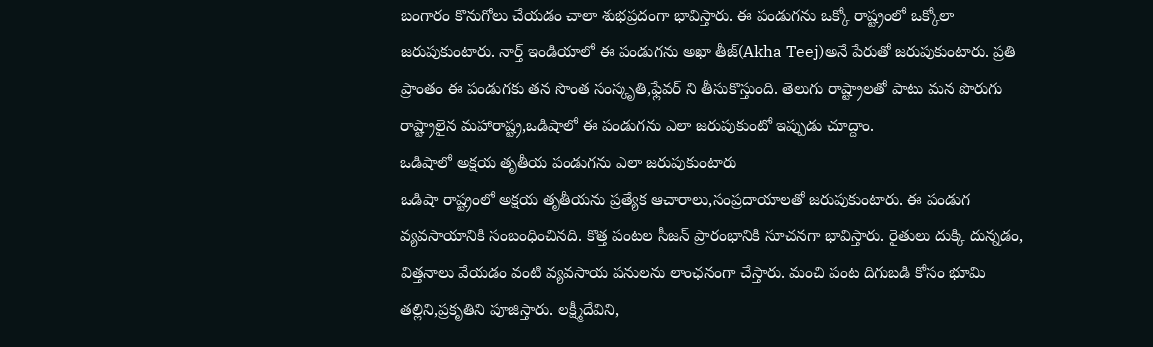బంగారం కొనుగోలు చేయడం చాలా శుభప్రదంగా భావిస్తారు. ఈ పండుగను ఒక్కో రాష్ట్రంలో ఒక్కోలా జరుపుకుంటారు. నార్త్ ఇండియాలో ఈ పండుగను అఖా తీజ్(Akha Teej)అనే పేరుతో జరుపుకుంటారు. ప్రతి ప్రాంతం ఈ పండుగకు తన సొంత సంస్కృతి,ఫ్లేవర్ ని తీసుకొస్తుంది. తెలుగు రాష్ట్రాలతో పాటు మన పొరుగు రాష్ట్రాలైన మహారాష్ట్ర,ఒడిషాలో ఈ పండుగను ఎలా జరుపుకుంటో ఇప్పుడు చూద్దాం.
ఒడిషాలో అక్షయ తృతీయ పండుగను ఎలా జరుపుకుంటారు
ఒడిషా రాష్ట్రంలో అక్షయ తృతీయను ప్రత్యేక ఆచారాలు,సంప్రదాయాలతో జరుపుకుంటారు. ఈ పండుగ వ్యవసాయానికి సంబంధించినది. కొత్త పంటల సీజన్ ప్రారంభానికి సూచనగా భావిస్తారు. రైతులు దుక్కి దున్నడం, విత్తనాలు వేయడం వంటి వ్యవసాయ పనులను లాంఛనంగా చేస్తారు. మంచి పంట దిగుబడి కోసం భూమి తల్లిని,ప్రకృతిని పూజిస్తారు. లక్ష్మీదేవిని,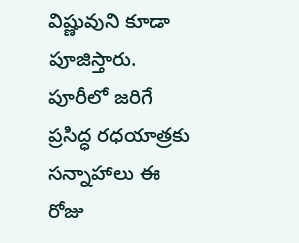విష్ణువుని కూడా పూజిస్తారు.
పూరీలో జరిగే ప్రసిద్ధ రధయాత్రకు సన్నాహాలు ఈ రోజు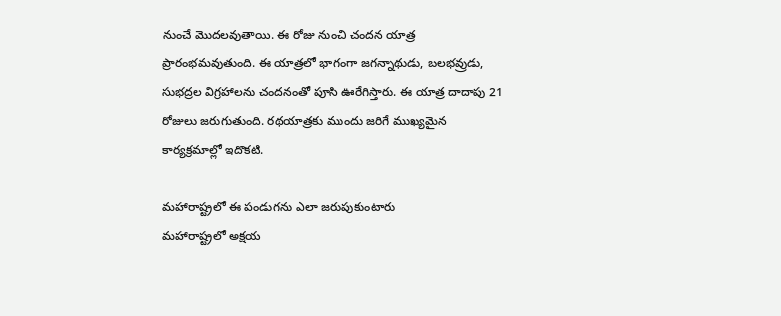నుంచే మొదలవుతాయి. ఈ రోజు నుంచి చందన యాత్ర ప్రారంభమవుతుంది. ఈ యాత్రలో భాగంగా జగన్నాథుడు, బలభవ్రుడు, సుభద్రల విగ్రహాలను చందనంతో పూసి ఊరేగిస్తారు. ఈ యాత్ర దాదాపు 21 రోజులు జరుగుతుంది. రథయాత్రకు ముందు జరిగే ముఖ్యమైన కార్యక్రమాల్లో ఇదొకటి.

మహారాష్ట్రలో ఈ పండుగను ఎలా జరుపుకుంటారు
మహారాష్ట్రలో అక్షయ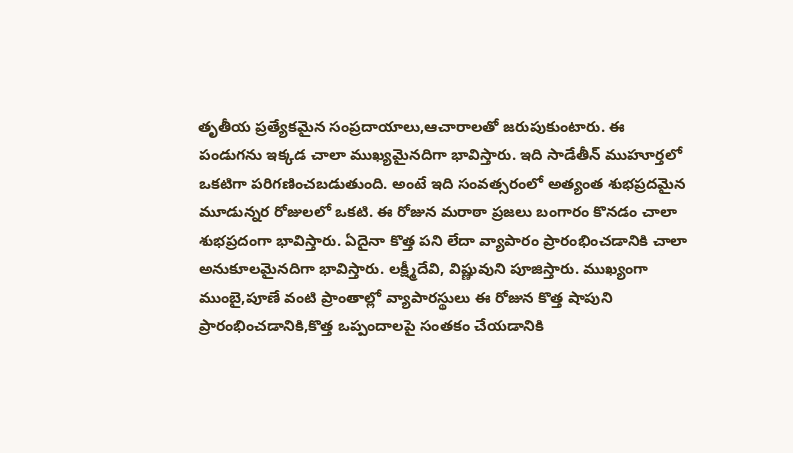తృతీయ ప్రత్యేకమైన సంప్రదాయాలు,ఆచారాలతో జరుపుకుంటారు. ఈ పండుగను ఇక్కడ చాలా ముఖ్యమైనదిగా భావిస్తారు. ఇది సాడేతీన్ ముహూర్తలో ఒకటిగా పరిగణించబడుతుంది. అంటే ఇది సంవత్సరంలో అత్యంత శుభప్రదమైన మూడున్నర రోజులలో ఒకటి. ఈ రోజున మరాఠా ప్రజలు బంగారం కొనడం చాలా శుభప్రదంగా భావిస్తారు. ఏదైనా కొత్త పని లేదా వ్యాపారం ప్రారంభించడానికి చాలా అనుకూలమైనదిగా భావిస్తారు. లక్ష్మీదేవి, విష్ణువుని పూజిస్తారు. ముఖ్యంగా ముంబై,పూణే వంటి ప్రాంతాల్లో వ్యాపారస్థులు ఈ రోజున కొత్త షాపుని ప్రారంభించడానికి,కొత్త ఒప్పందాలపై సంతకం చేయడానికి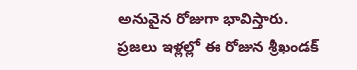అనువైన రోజుగా భావిస్తారు.
ప్రజలు ఇళ్లల్లో ఈ రోజున శ్రీఖండక్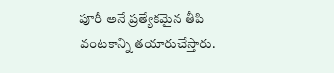పూరీ అనే ప్రత్యేకమైన తీపి వంటకాన్ని తయారుచేస్తారు.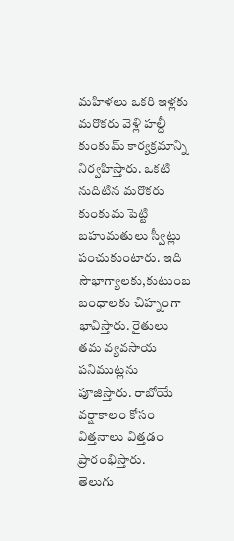మహిళలు ఒకరి ఇళ్లకు మరొకరు వెళ్లి హల్దీ కుంకుమ్ కార్యక్రమాన్ని నిర్వహిస్తారు. ఒకటి నుదిటిన మరొకరు కుంకుమ పెట్టి బహుమతులు స్వీట్లు పంచుకుంటారు. ఇది సౌభాగ్యాలకు,కుటుంబ బంధాలకు చిహ్నంగా భావిస్తారు. రైతులు తమ వ్యవసాయ పనిముట్లను పూజిస్తారు. రాబోయే వర్షాకాలం కోసం విత్తనాలు విత్తడం ప్రారంభిస్తారు.
తెలుగు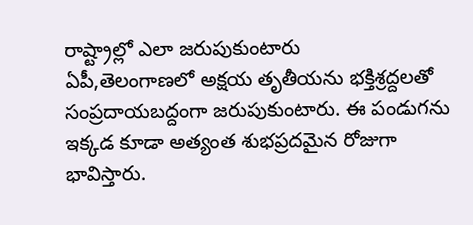రాష్ట్రాల్లో ఎలా జరుపుకుంటారు
ఏపీ,తెలంగాణలో అక్షయ తృతీయను భక్తిశ్రద్దలతో సంప్రదాయబద్దంగా జరుపుకుంటారు. ఈ పండుగను ఇక్కడ కూడా అత్యంత శుభప్రదమైన రోజుగా భావిస్తారు.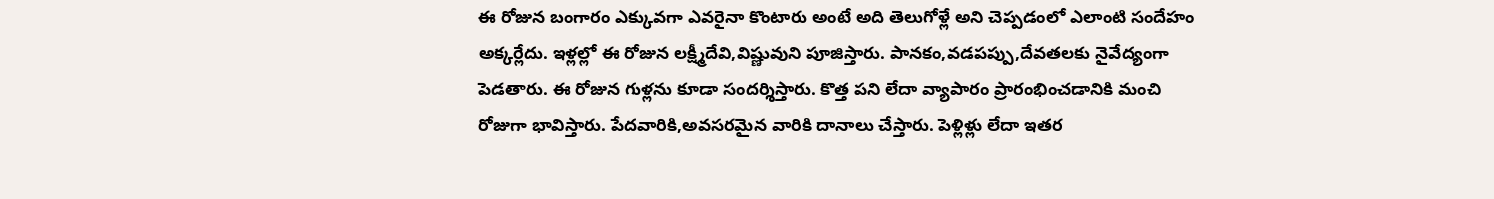ఈ రోజున బంగారం ఎక్కువగా ఎవరైనా కొంటారు అంటే అది తెలుగోళ్లే అని చెప్పడంలో ఎలాంటి సందేహం అక్కర్లేదు. ఇళ్లల్లో ఈ రోజున లక్ష్మీదేవి,విష్ణువుని పూజిస్తారు. పానకం,వడపప్పు,దేవతలకు నైవేద్యంగా పెడతారు. ఈ రోజున గుళ్లను కూడా సందర్శిస్తారు. కొత్త పని లేదా వ్యాపారం ప్రారంభించడానికి మంచి రోజుగా భావిస్తారు. పేదవారికి,అవసరమైన వారికి దానాలు చేస్తారు. పెళ్లిళ్లు లేదా ఇతర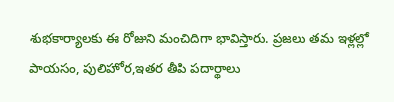శుభకార్యాలకు ఈ రోజుని మంచిదిగా భావిస్తారు. ప్రజలు తమ ఇళ్లల్లో పాయసం, పులిహోర,ఇతర తీపి పదార్థాలు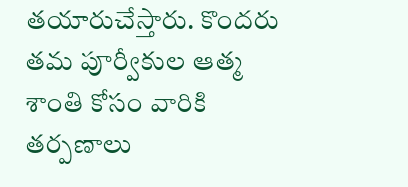తయారుచేస్తారు. కొందరు తమ పూర్వీకుల ఆత్మ శాంతి కోసం వారికి తర్పణాలు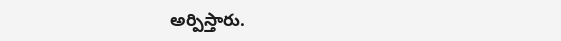అర్పిస్తారు.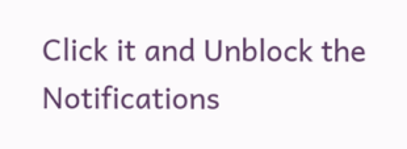Click it and Unblock the Notifications